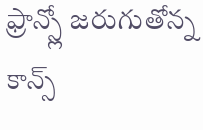ఫ్రాన్స్లో జరుగుతోన్న కాన్స్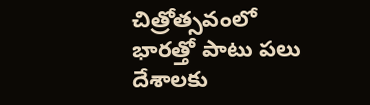చిత్రోత్సవంలో భారత్తో పాటు పలు దేశాలకు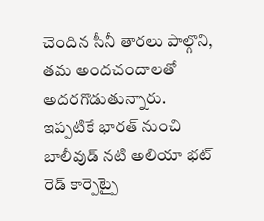చెందిన సీనీ తారలు పాల్గొని, తమ అందచందాలతో అదరగొడుతున్నారు.
ఇప్పటికే భారత్ నుంచి బాలీవుడ్ నటి అలియా భట్ రెడ్ కార్పెట్పై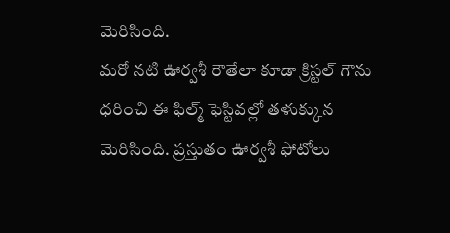మెరిసింది.
మరో నటి ఊర్వశీ రౌతేలా కూడా క్రిస్టల్ గౌను ధరించి ఈ ఫిల్మ్ ఫెస్టివల్లో తళుక్కున మెరిసింది. ప్రస్తుతం ఊర్వశీ ఫోటోలు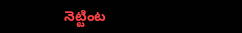నెట్టింట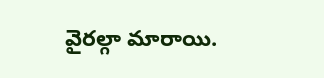వైరల్గా మారాయి.